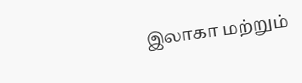இலாகா மற்றும்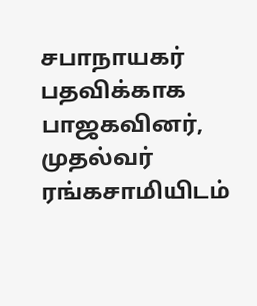சபாநாயகர் பதவிக்காக பாஜகவினர், முதல்வர் ரங்கசாமியிடம்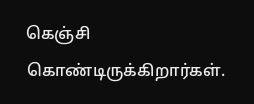கெஞ்சி கொண்டிருக்கிறார்கள்.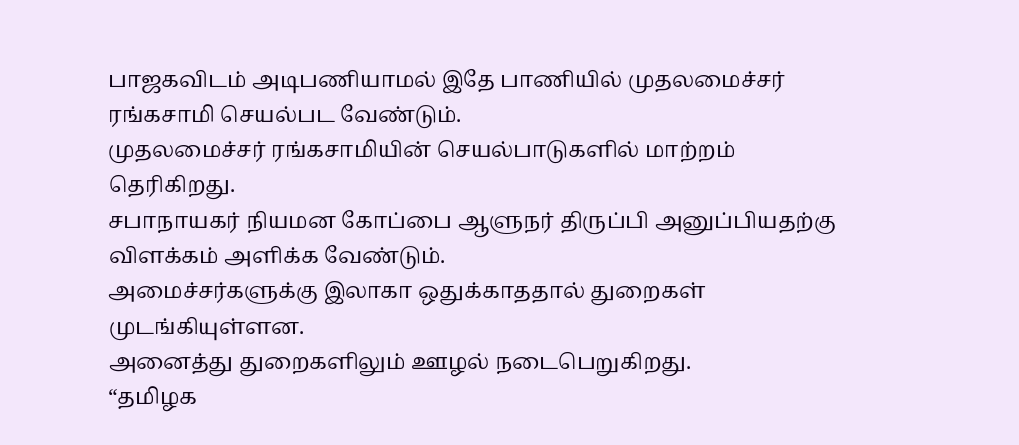பாஜகவிடம் அடிபணியாமல் இதே பாணியில் முதலமைச்சர் ரங்கசாமி செயல்பட வேண்டும்.
முதலமைச்சர் ரங்கசாமியின் செயல்பாடுகளில் மாற்றம் தெரிகிறது.
சபாநாயகர் நியமன கோப்பை ஆளுநர் திருப்பி அனுப்பியதற்கு விளக்கம் அளிக்க வேண்டும்.
அமைச்சர்களுக்கு இலாகா ஒதுக்காததால் துறைகள் முடங்கியுள்ளன.
அனைத்து துறைகளிலும் ஊழல் நடைபெறுகிறது.
“தமிழக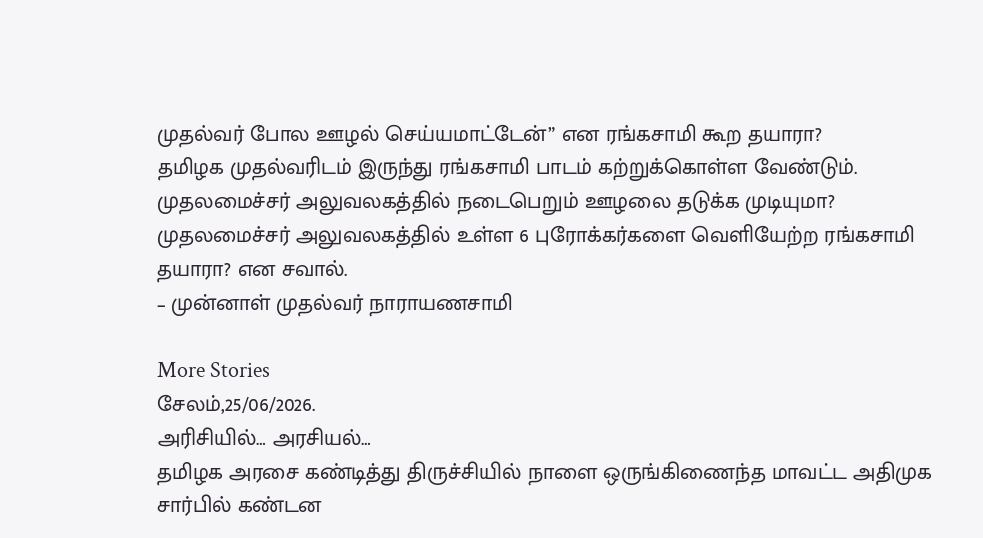முதல்வர் போல ஊழல் செய்யமாட்டேன்” என ரங்கசாமி கூற தயாரா?
தமிழக முதல்வரிடம் இருந்து ரங்கசாமி பாடம் கற்றுக்கொள்ள வேண்டும்.
முதலமைச்சர் அலுவலகத்தில் நடைபெறும் ஊழலை தடுக்க முடியுமா?
முதலமைச்சர் அலுவலகத்தில் உள்ள 6 புரோக்கர்களை வெளியேற்ற ரங்கசாமி தயாரா? என சவால்.
– முன்னாள் முதல்வர் நாராயணசாமி

More Stories
சேலம்,25/06/2026.
அரிசியில்… அரசியல்…
தமிழக அரசை கண்டித்து திருச்சியில் நாளை ஒருங்கிணைந்த மாவட்ட அதிமுக சார்பில் கண்டன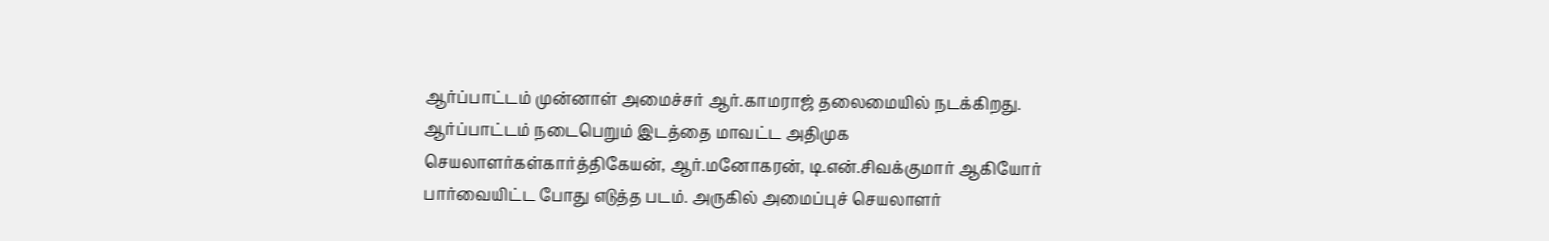ஆர்ப்பாட்டம் முன்னாள் அமைச்சர் ஆர்.காமராஜ் தலைமையில் நடக்கிறது. ஆர்ப்பாட்டம் நடைபெறும் இடத்தை மாவட்ட அதிமுக செயலாளர்கள்கார்த்திகேயன், ஆர்.மனோகரன், டி.என்.சிவக்குமார் ஆகியோர் பார்வையிட்ட போது எடுத்த படம். அருகில் அமைப்புச் செயலாளர்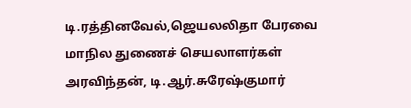டி.ரத்தினவேல்,ஜெயலலிதா பேரவை மாநில துணைச் செயலாளர்கள் அரவிந்தன், டி.ஆர்.சுரேஷ்குமார்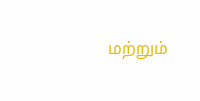மற்றும்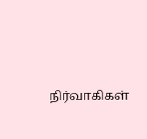நிர்வாகிகள்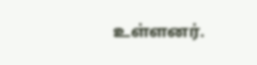உள்ளனர்.